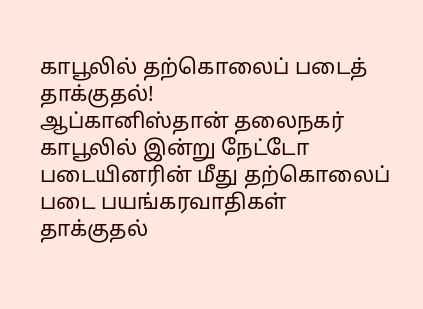காபூலில் தற்கொலைப் படைத் தாக்குதல்!
ஆப்கானிஸ்தான் தலைநகர் காபூலில் இன்று நேட்டோ படையினரின் மீது தற்கொலைப் படை பயங்கரவாதிகள் தாக்குதல்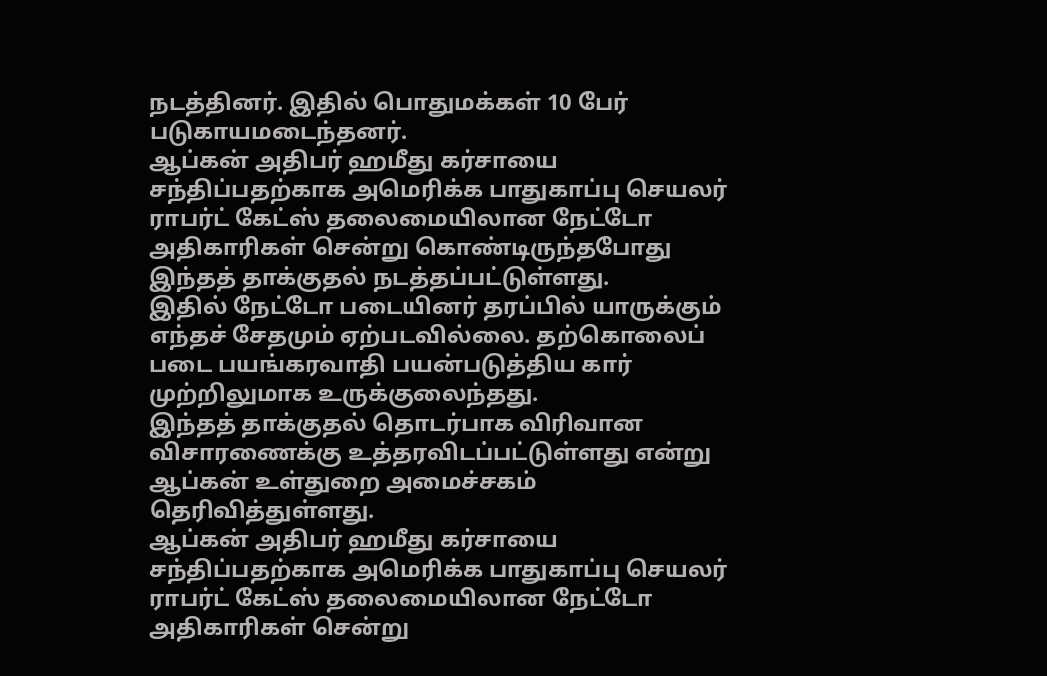நடத்தினர். இதில் பொதுமக்கள் 10 பேர் படுகாயமடைந்தனர்.
ஆப்கன் அதிபர் ஹமீது கர்சாயை சந்திப்பதற்காக அமெரிக்க பாதுகாப்பு செயலர் ராபர்ட் கேட்ஸ் தலைமையிலான நேட்டோ அதிகாரிகள் சென்று கொண்டிருந்தபோது இந்தத் தாக்குதல் நடத்தப்பட்டுள்ளது.
இதில் நேட்டோ படையினர் தரப்பில் யாருக்கும் எந்தச் சேதமும் ஏற்படவில்லை. தற்கொலைப் படை பயங்கரவாதி பயன்படுத்திய கார் முற்றிலுமாக உருக்குலைந்தது.
இந்தத் தாக்குதல் தொடர்பாக விரிவான விசாரணைக்கு உத்தரவிடப்பட்டுள்ளது என்று ஆப்கன் உள்துறை அமைச்சகம் தெரிவித்துள்ளது.
ஆப்கன் அதிபர் ஹமீது கர்சாயை சந்திப்பதற்காக அமெரிக்க பாதுகாப்பு செயலர் ராபர்ட் கேட்ஸ் தலைமையிலான நேட்டோ அதிகாரிகள் சென்று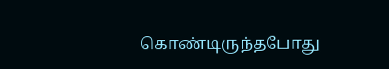கொண்டிருந்தபோது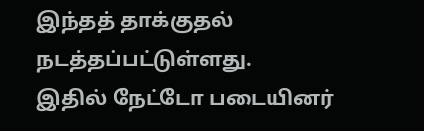இந்தத் தாக்குதல் நடத்தப்பட்டுள்ளது.
இதில் நேட்டோ படையினர்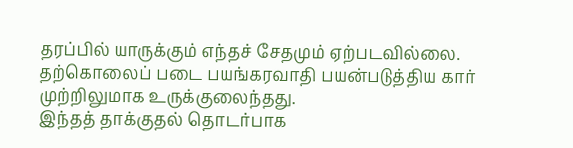தரப்பில் யாருக்கும் எந்தச் சேதமும் ஏற்படவில்லை. தற்கொலைப் படை பயங்கரவாதி பயன்படுத்திய கார் முற்றிலுமாக உருக்குலைந்தது.
இந்தத் தாக்குதல் தொடர்பாக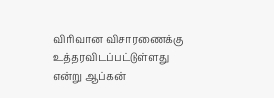விரிவான விசாரணைக்கு உத்தரவிடப்பட்டுள்ளது என்று ஆப்கன்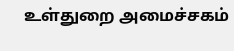உள்துறை அமைச்சகம்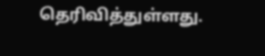தெரிவித்துள்ளது.